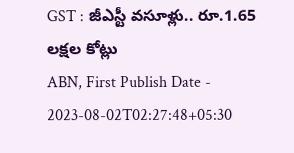GST : జీఎస్టీ వసూళ్లు.. రూ.1.65 లక్షల కోట్లు
ABN, First Publish Date - 2023-08-02T02:27:48+05:30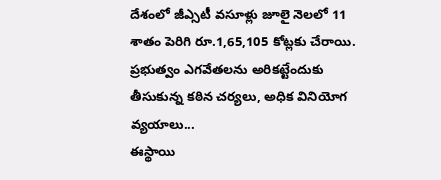దేశంలో జీఎ్సటీ వసూళ్లు జూలై నెలలో 11 శాతం పెరిగి రూ.1,65,105 కోట్లకు చేరాయి. ప్రభుత్వం ఎగవేతలను అరికట్టేందుకు తీసుకున్న కఠిన చర్యలు, అధిక వినియోగ వ్యయాలు...
ఈస్థాయి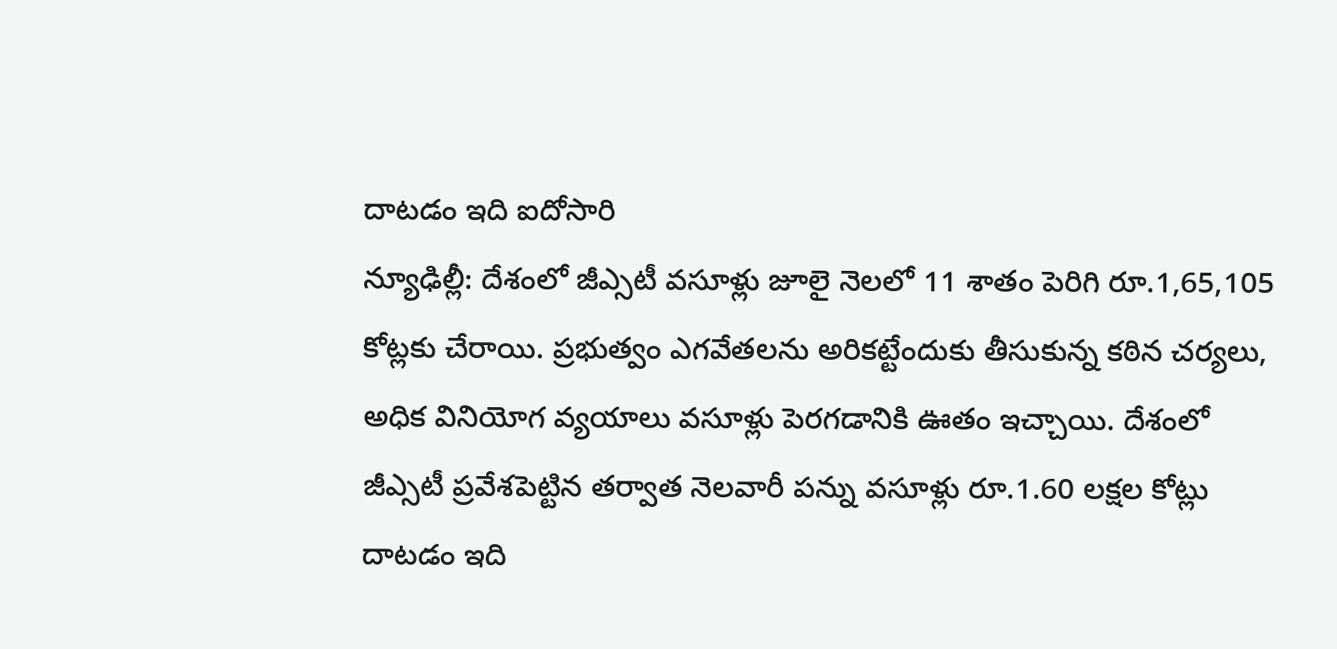దాటడం ఇది ఐదోసారి
న్యూఢిల్లీ: దేశంలో జీఎ్సటీ వసూళ్లు జూలై నెలలో 11 శాతం పెరిగి రూ.1,65,105 కోట్లకు చేరాయి. ప్రభుత్వం ఎగవేతలను అరికట్టేందుకు తీసుకున్న కఠిన చర్యలు, అధిక వినియోగ వ్యయాలు వసూళ్లు పెరగడానికి ఊతం ఇచ్చాయి. దేశంలో జీఎ్సటీ ప్రవేశపెట్టిన తర్వాత నెలవారీ పన్ను వసూళ్లు రూ.1.60 లక్షల కోట్లు దాటడం ఇది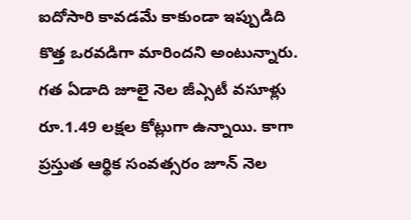ఐదోసారి కావడమే కాకుండా ఇప్పుడిది కొత్త ఒరవడిగా మారిందని అంటున్నారు. గత ఏడాది జూలై నెల జీఎ్సటీ వసూళ్లు రూ.1.49 లక్షల కోట్లుగా ఉన్నాయి. కాగా ప్రస్తుత ఆర్థిక సంవత్సరం జూన్ నెల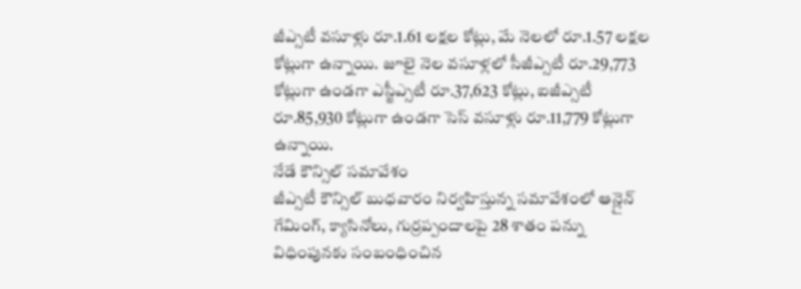జీఎ్సటీ వసూళ్లు రూ.1.61 లక్షల కోట్లు, మే నెలలో రూ.1.57 లక్షల కోట్లుగా ఉన్నాయి. జూలై నెల వసూళ్లలో సీజీఎ్సటీ రూ.29,773 కోట్లుగా ఉండగా ఎస్జీఎ్సటీ రూ.37,623 కోట్లు, ఐజీఎ్సటీ రూ.85,930 కోట్లుగా ఉండగా సెస్ వసూళ్లు రూ.11,779 కోట్లుగా ఉన్నాయి.
నేడే కౌన్సిల్ సమావేశం
జీఎ్సటీ కౌన్సిల్ బుధవారం నిర్వహిస్తున్న సమావేశంలో ఆన్లైన్ గేమింగ్, క్యాసినోలు, గుర్రప్పందాలపై 28 శాతం పన్ను విధింపునకు సంబంధించిన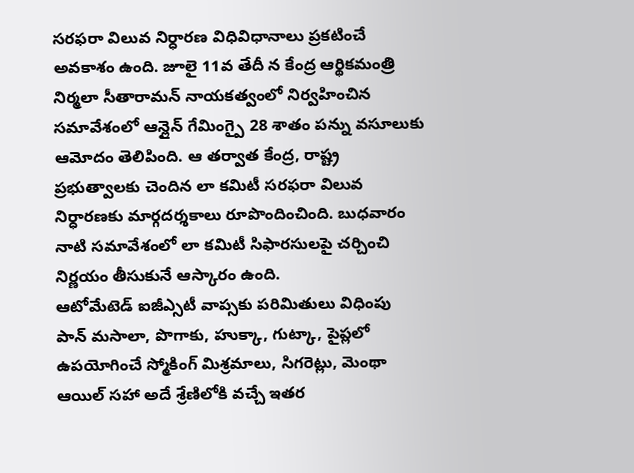సరఫరా విలువ నిర్ధారణ విధివిధానాలు ప్రకటించే అవకాశం ఉంది. జూలై 11వ తేదీ న కేంద్ర ఆర్థికమంత్రి నిర్మలా సీతారామన్ నాయకత్వంలో నిర్వహించిన సమావేశంలో ఆన్లైన్ గేమింగ్పై 28 శాతం పన్ను వసూలుకు ఆమోదం తెలిపింది. ఆ తర్వాత కేంద్ర, రాష్ట్ర ప్రభుత్వాలకు చెందిన లా కమిటీ సరఫరా విలువ నిర్ధారణకు మార్గదర్శకాలు రూపొందించింది. బుధవారం నాటి సమావేశంలో లా కమిటీ సిఫారసులపై చర్చించి నిర్ణయం తీసుకునే ఆస్కారం ఉంది.
ఆటోమేటెడ్ ఐజీఎ్సటీ వాప్సకు పరిమితులు విధింపు
పాన్ మసాలా, పొగాకు, హుక్కా, గుట్కా, పైప్లలో ఉపయోగించే స్మోకింగ్ మిశ్రమాలు, సిగరెట్లు, మెంథా ఆయిల్ సహా అదే శ్రేణిలోకి వచ్చే ఇతర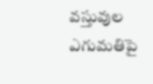వస్తువుల ఎగుమతిపై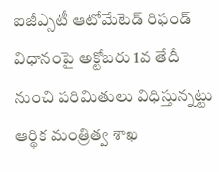ఐజీఎ్సటీ ఆటోమేటెడ్ రిఫండ్ విధానంపై అక్టోబరు 1వ తేదీ నుంచి పరిమితులు విధిస్తున్నట్టు ఆర్థిక మంత్రిత్వ శాఖ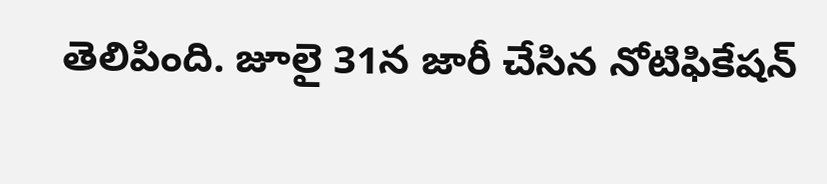తెలిపింది. జూలై 31న జారీ చేసిన నోటిఫికేషన్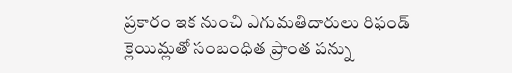ప్రకారం ఇక నుంచి ఎగుమతిదారులు రిఫండ్ క్లెయిమ్లతో సంబంధిత ప్రాంత పన్ను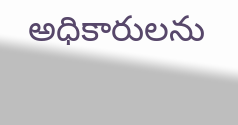అధికారులను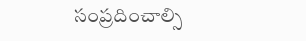సంప్రదించాల్సి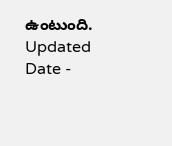ఉంటుంది.
Updated Date -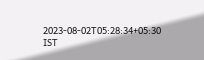2023-08-02T05:28:34+05:30 IST